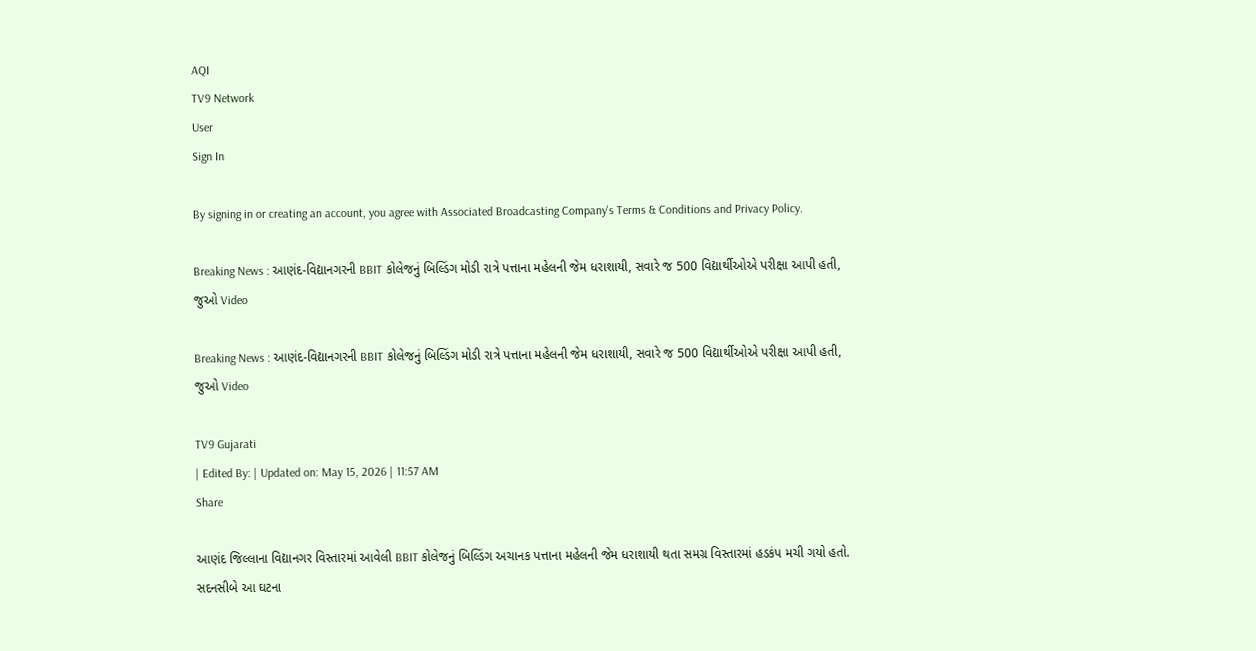AQI
TV9 Network
User
Sign In

By signing in or creating an account, you agree with Associated Broadcasting Company's Terms & Conditions and Privacy Policy.

Breaking News : આણંદ-વિદ્યાનગરની BBIT કોલેજનું બિલ્ડિંગ મોડી રાત્રે પત્તાના મહેલની જેમ ધરાશાયી, સવારે જ 500 વિદ્યાર્થીઓએ પરીક્ષા આપી હતી, જુઓ Video

Breaking News : આણંદ-વિદ્યાનગરની BBIT કોલેજનું બિલ્ડિંગ મોડી રાત્રે પત્તાના મહેલની જેમ ધરાશાયી, સવારે જ 500 વિદ્યાર્થીઓએ પરીક્ષા આપી હતી, જુઓ Video

TV9 Gujarati
| Edited By: | Updated on: May 15, 2026 | 11:57 AM
Share

આણંદ જિલ્લાના વિદ્યાનગર વિસ્તારમાં આવેલી BBIT કોલેજનું બિલ્ડિંગ અચાનક પત્તાના મહેલની જેમ ધરાશાયી થતા સમગ્ર વિસ્તારમાં હડકંપ મચી ગયો હતો. સદનસીબે આ ઘટના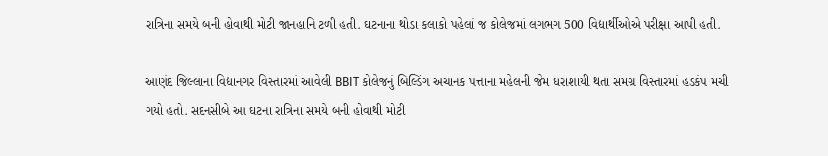રાત્રિના સમયે બની હોવાથી મોટી જાનહાનિ ટળી હતી. ઘટનાના થોડા કલાકો પહેલાં જ કોલેજમાં લગભગ 500 વિદ્યાર્થીઓએ પરીક્ષા આપી હતી.

આણંદ જિલ્લાના વિદ્યાનગર વિસ્તારમાં આવેલી BBIT કોલેજનું બિલ્ડિંગ અચાનક પત્તાના મહેલની જેમ ધરાશાયી થતા સમગ્ર વિસ્તારમાં હડકંપ મચી ગયો હતો. સદનસીબે આ ઘટના રાત્રિના સમયે બની હોવાથી મોટી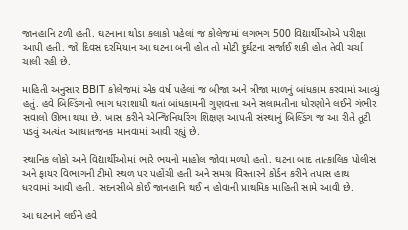જાનહાનિ ટળી હતી. ઘટનાના થોડા કલાકો પહેલાં જ કોલેજમાં લગભગ 500 વિદ્યાર્થીઓએ પરીક્ષા આપી હતી. જો દિવસ દરમિયાન આ ઘટના બની હોત તો મોટી દુર્ઘટના સર્જાઈ શકી હોત તેવી ચર્ચા ચાલી રહી છે.

માહિતી અનુસાર BBIT કોલેજમાં એક વર્ષ પહેલાં જ બીજા અને ત્રીજા માળનું બાંધકામ કરવામાં આવ્યું હતું. હવે બિલ્ડિંગનો ભાગ ધરાશાયી થતાં બાંધકામની ગુણવત્તા અને સલામતીના ધોરણોને લઈને ગંભીર સવાલો ઊભા થયા છે. ખાસ કરીને એન્જિનિયરિંગ શિક્ષણ આપતી સંસ્થાનું બિલ્ડિંગ જ આ રીતે તૂટી પડવું અત્યંત આઘાતજનક માનવામાં આવી રહ્યું છે.

સ્થાનિક લોકો અને વિદ્યાર્થીઓમાં ભારે ભયનો માહોલ જોવા મળ્યો હતો. ઘટના બાદ તાત્કાલિક પોલીસ અને ફાયર વિભાગની ટીમો સ્થળ પર પહોંચી હતી અને સમગ્ર વિસ્તારને કોર્ડન કરીને તપાસ હાથ ધરવામાં આવી હતી. સદનસીબે કોઈ જાનહાનિ થઈ ન હોવાની પ્રાથમિક માહિતી સામે આવી છે.

આ ઘટનાને લઈને હવે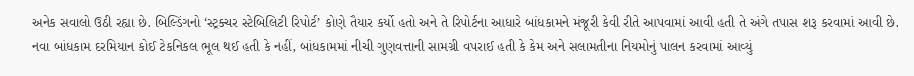અનેક સવાલો ઉઠી રહ્યા છે. બિલ્ડિંગનો ‘સ્ટ્રક્ચર સ્ટેબિલિટી રિપોર્ટ’ કોણે તૈયાર કર્યો હતો અને તે રિપોર્ટના આધારે બાંધકામને મંજૂરી કેવી રીતે આપવામાં આવી હતી તે અંગે તપાસ શરૂ કરવામાં આવી છે. નવા બાંધકામ દરમિયાન કોઈ ટેકનિકલ ભૂલ થઈ હતી કે નહીં, બાંધકામમાં નીચી ગુણવત્તાની સામગ્રી વપરાઈ હતી કે કેમ અને સલામતીના નિયમોનું પાલન કરવામાં આવ્યું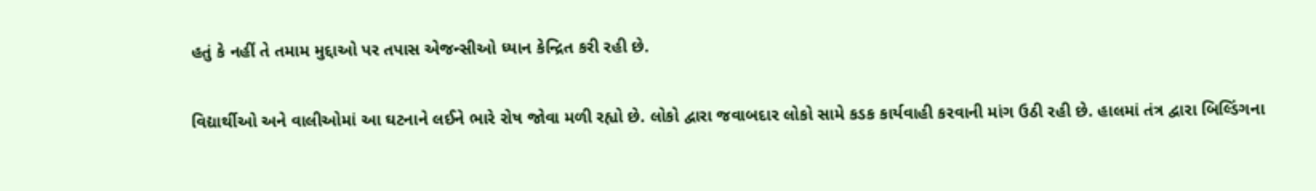હતું કે નહીં તે તમામ મુદ્દાઓ પર તપાસ એજન્સીઓ ધ્યાન કેન્દ્રિત કરી રહી છે.

વિદ્યાર્થીઓ અને વાલીઓમાં આ ઘટનાને લઈને ભારે રોષ જોવા મળી રહ્યો છે. લોકો દ્વારા જવાબદાર લોકો સામે કડક કાર્યવાહી કરવાની માંગ ઉઠી રહી છે. હાલમાં તંત્ર દ્વારા બિલ્ડિંગના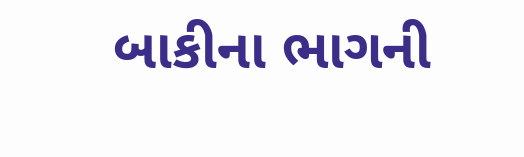બાકીના ભાગની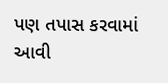પણ તપાસ કરવામાં આવી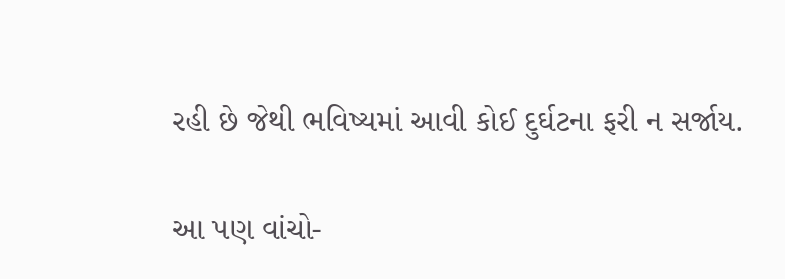રહી છે જેથી ભવિષ્યમાં આવી કોઈ દુર્ઘટના ફરી ન સર્જાય.

આ પણ વાંચો-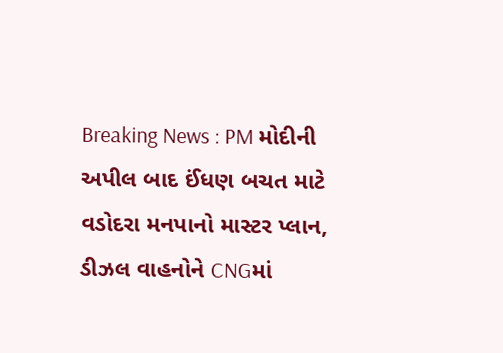Breaking News : PM મોદીની અપીલ બાદ ઈંધણ બચત માટે વડોદરા મનપાનો માસ્ટર પ્લાન, ડીઝલ વાહનોને CNGમાં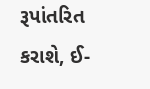રૂપાંતરિત કરાશે, ઈ-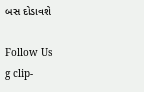બસ દોડાવશે

Follow Us
g clip-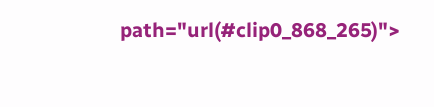path="url(#clip0_868_265)">